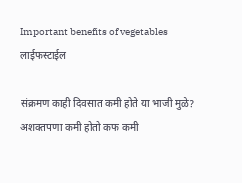Important benefits of vegetables
लाईफस्टाईल

संक्रमण काही दिवसात कमी होते या भाजी मुळे? अशक्तपणा कमी होतो कफ कमी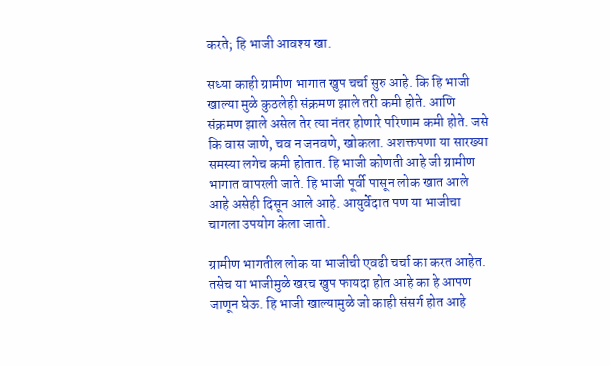करते; हि भाजी आवश्य खा.

सध्या काही ग्रामीण भागात खुप चर्चा सुरु आहे. कि हि भाजी खाल्या मुळे कुठलेही संक्रमण झाले तरी कमी होते. आणि संक्रमण झाले असेल तेर त्या नंतर होणारे परिणाम कमी होते. जसे कि वास जाणे, चव न जनवणे, खोकला. अशक्तपणा या सारख्या समस्या लगेच कमी होतात. हि भाजी कोणती आहे जी ग्रामीण भागात वापरली जाते. हि भाजी पूर्वी पासून लोक खात आले आहे असेही दिसून आले आहे. आयुर्वेदात पण या भाजीचा चागला उपयोग केला जातो.

ग्रामीण भागतील लोक या भाजीची एवढी चर्चा का करत आहेत. तसेच या भाजीमुळे खरच खुप फायदा होत आहे का हे आपण जाणून घेऊ. हि भाजी खाल्यामुळे जो काही संसर्ग होत आहे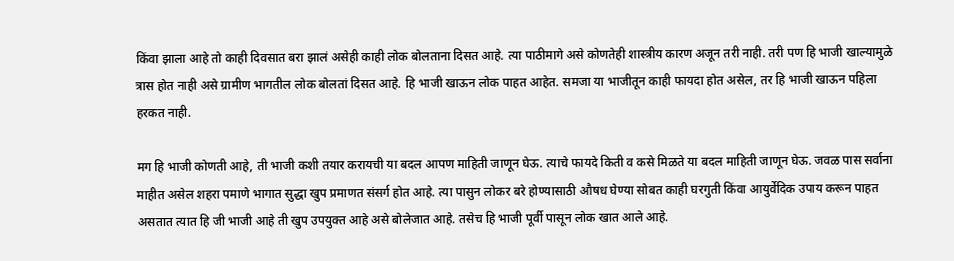किंवा झाला आहे तो काही दिवसात बरा झालं असेही काही लोक बोलताना दिसत आहे. त्या पाठीमागे असे कोणतेही शास्त्रीय कारण अजून तरी नाही. तरी पण हि भाजी खाल्यामुळे त्रास होत नाही असे ग्रामीण भागतील लोक बोलतां दिसत आहे. हि भाजी खाऊन लोक पाहत आहेत. समजा या भाजीतून काही फायदा होत असेल, तर हि भाजी खाऊन पहिला हरकत नाही.

मग हि भाजी कोणती आहे, ती भाजी कशी तयार करायची या बदल आपण माहिती जाणून घेऊ. त्याचे फायदे किती व कसे मिळते या बदल माहिती जाणून घेऊ. जवळ पास सर्वाना माहीत असेल शहरा पमाणे भागात सुद्धा खुप प्रमाणत संसर्ग होत आहे. त्या पासुन लोकर बरे होण्यासाठी औषध घेण्या सोबत काही घरगुती किंवा आयुर्वेदिक उपाय करून पाहत असतात त्यात हि जी भाजी आहे ती खुप उपयुक्त आहे असे बोलेजात आहे. तसेच हि भाजी पूर्वी पासून लोक खात आले आहे.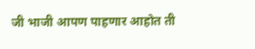जी भाजी आपण पाहणार आहोत ती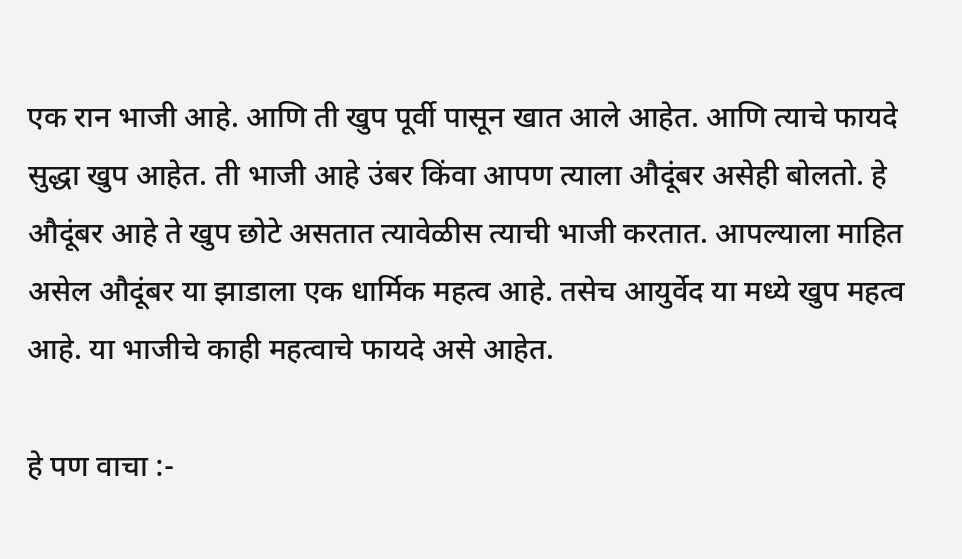एक रान भाजी आहे. आणि ती खुप पूर्वी पासून खात आले आहेत. आणि त्याचे फायदे सुद्धा खुप आहेत. ती भाजी आहे उंबर किंवा आपण त्याला औदूंबर असेही बोलतो. हे औदूंबर आहे ते खुप छोटे असतात त्यावेळीस त्याची भाजी करतात. आपल्याला माहित असेल औदूंबर या झाडाला एक धार्मिक महत्व आहे. तसेच आयुर्वेद या मध्ये खुप महत्व आहे. या भाजीचे काही महत्वाचे फायदे असे आहेत.

हे पण वाचा :-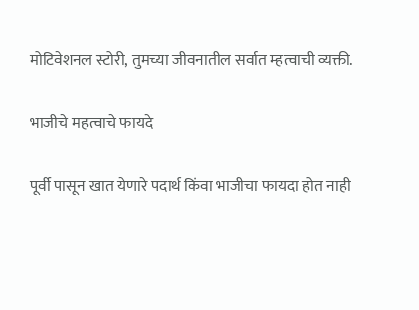मोटिवेशनल स्टोरी, तुमच्या जीवनातील सर्वात म्हत्वाची व्यक्ती.

भाजीचे महत्वाचे फायदे

पूर्वी पासून खात येणारे पदार्थ किंवा भाजीचा फायदा होत नाही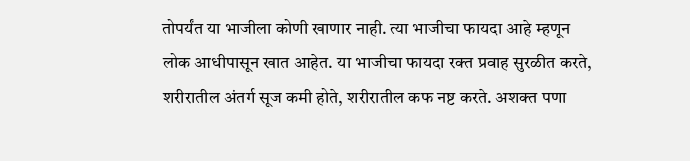तोपर्यंत या भाजीला कोणी खाणार नाही. त्या भाजीचा फायदा आहे म्हणून लोक आधीपासून खात आहेत. या भाजीचा फायदा रक्त प्रवाह सुरळीत करते, शरीरातील अंतर्ग सूज कमी होते, शरीरातील कफ नष्ट करते. अशक्त पणा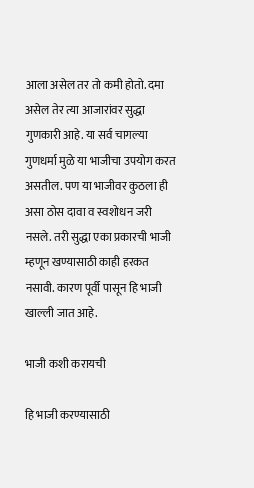आला असेल तर तो कमी होतो. दमा असेल तेर त्या आजारांवर सुद्धा गुणकारी आहे. या सर्व चागल्या गुणधर्मा मुळे या भाजीचा उपयोग करत असतील. पण या भाजीवर कुठला ही असा ठोस दावा व स्वशोधन जरी नसले. तरी सुद्धा एका प्रकारची भाजी म्हणून खण्यासाठी काही हरकत नसावी. कारण पूर्वी पासून हि भाजी खाल्ली जात आहे.

भाजी कशी करायची

हि भाजी करण्यासाठी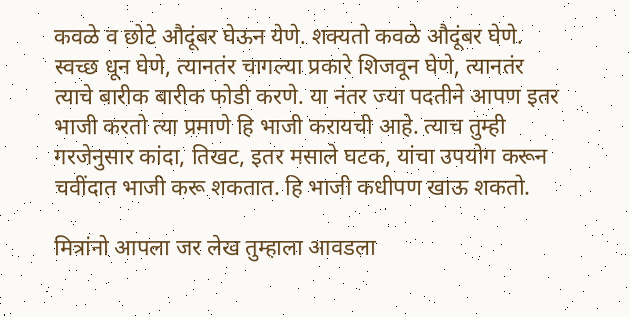कवळे व छोटे औदूंबर घेऊन येणे. शक्यतो कवळे औदूंबर घेणे. स्वच्छ धून घेणे, त्यानतंर चागल्या प्रकारे शिजवून घेणे, त्यानतंर त्याचे बारीक बारीक फोडी करणे. या नंतर ज्या पदतीने आपण इतर भाजी करतो त्या प्रमाणे हि भाजी करायची आहे. त्याच तुम्ही गरजेनुसार कांदा, तिखट, इतर मसाले घटक, यांचा उपयोग करून चवींदात भाजी करू शकतात. हि भाजी कधीपण खाऊ शकतो.

मित्रांनो आपला जर लेख तुम्हाला आवडला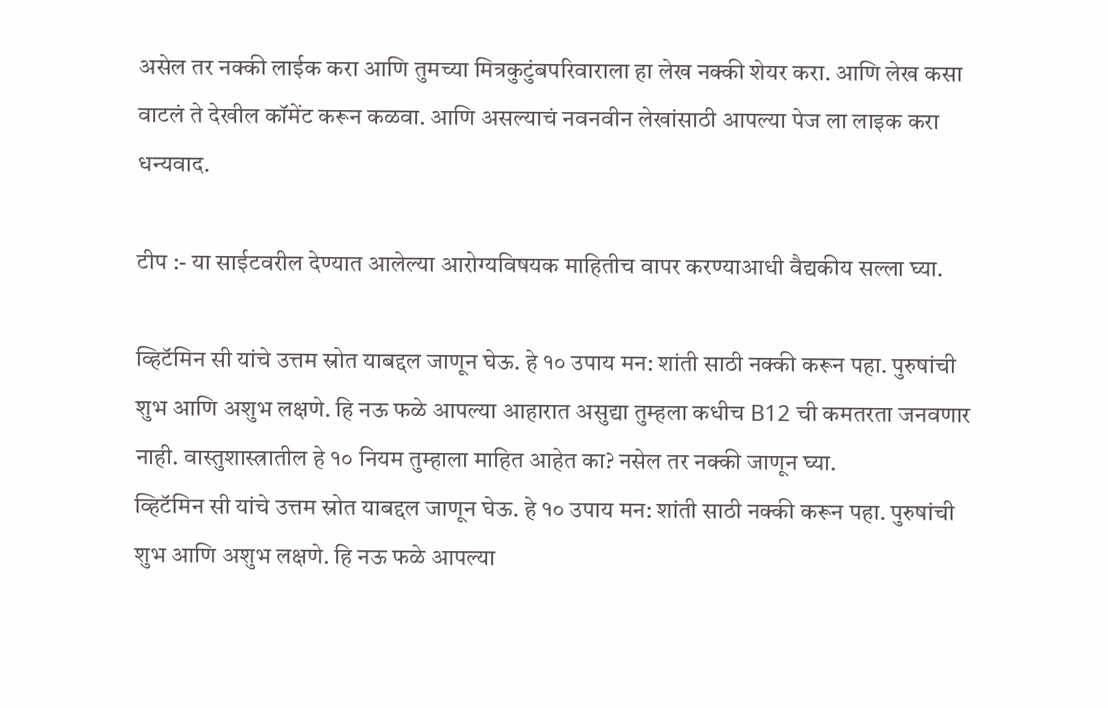असेल तर नक्की लाईक करा आणि तुमच्या मित्रकुटुंबपरिवाराला हा लेख नक्की शेयर करा. आणि लेख कसा वाटलं ते देखील कॉमेंट करून कळवा. आणि असल्याचं नवनवीन लेखांसाठी आपल्या पेज ला लाइक करा धन्यवाद.

टीप :- या साईटवरील देण्यात आलेल्या आरोग्यविषयक माहितीच वापर करण्याआधी वैद्यकीय सल्ला घ्या.

व्हिटॅमिन सी यांचे उत्तम स्रोत याबद्दल जाणून घेऊ. हे १० उपाय मन: शांती साठी नक्की करून पहा. पुरुषांची शुभ आणि अशुभ लक्षणे. हि नऊ फळे आपल्या आहारात असुद्या तुम्हला कधीच B12 ची कमतरता जनवणार नाही. वास्तुशास्त्रातील हे १० नियम तुम्हाला माहित आहेत का? नसेल तर नक्की जाणून घ्या.
व्हिटॅमिन सी यांचे उत्तम स्रोत याबद्दल जाणून घेऊ. हे १० उपाय मन: शांती साठी नक्की करून पहा. पुरुषांची शुभ आणि अशुभ लक्षणे. हि नऊ फळे आपल्या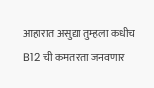आहारात असुद्या तुम्हला कधीच B12 ची कमतरता जनवणार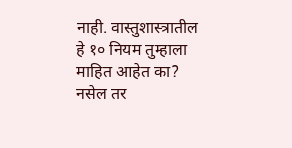नाही. वास्तुशास्त्रातील हे १० नियम तुम्हाला माहित आहेत का? नसेल तर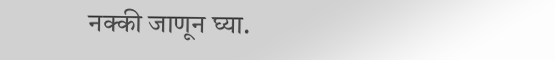नक्की जाणून घ्या.